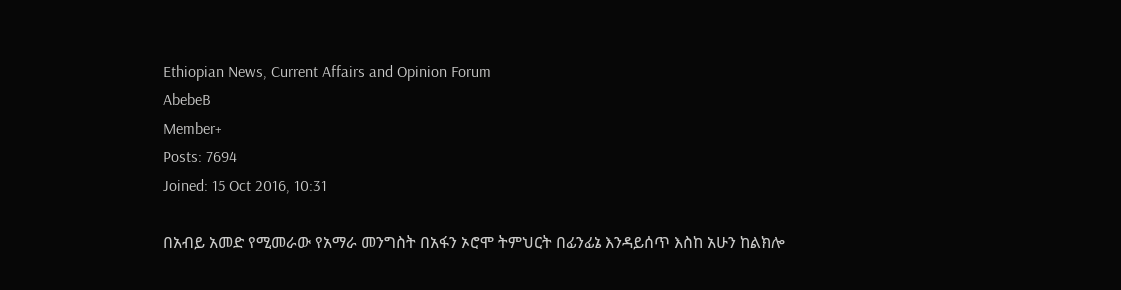Ethiopian News, Current Affairs and Opinion Forum
AbebeB
Member+
Posts: 7694
Joined: 15 Oct 2016, 10:31

በአብይ አመድ የሚመራው የአማራ መንግስት በአፋን ኦሮሞ ትምህርት በፊንፊኔ እንዳይሰጥ እስከ አሁን ከልክሎ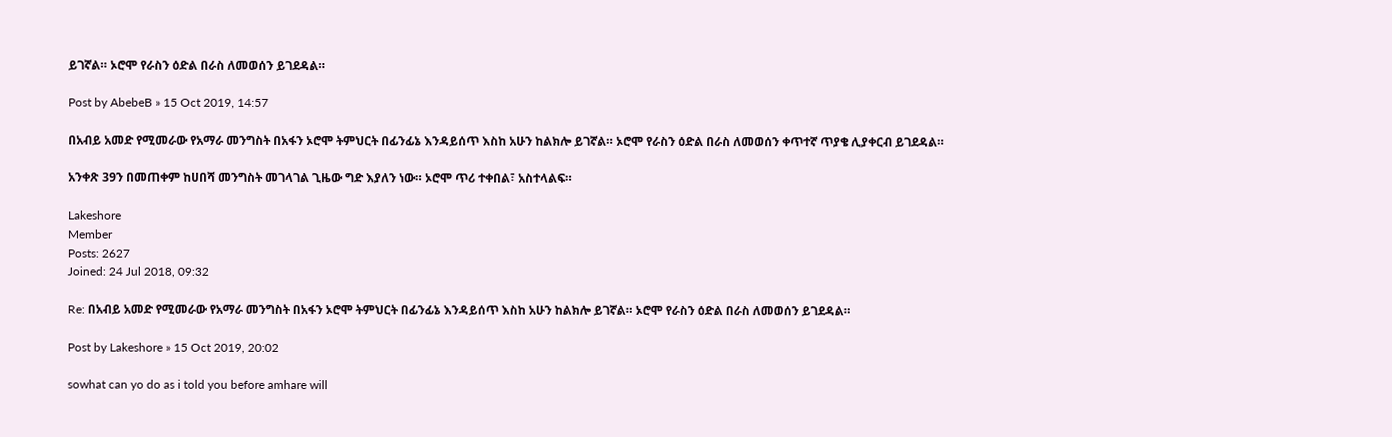ይገኛል። ኦሮሞ የራስን ዕድል በራስ ለመወሰን ይገደዳል።

Post by AbebeB » 15 Oct 2019, 14:57

በአብይ አመድ የሚመራው የአማራ መንግስት በአፋን ኦሮሞ ትምህርት በፊንፊኔ እንዳይሰጥ እስከ አሁን ከልክሎ ይገኛል። ኦሮሞ የራስን ዕድል በራስ ለመወሰን ቀጥተኛ ጥያቄ ሊያቀርብ ይገደዳል።

አንቀጽ 39ን በመጠቀም ከሀበሻ መንግስት መገላገል ጊዜው ግድ እያለን ነው። ኦሮሞ ጥሪ ተቀበል፣ አስተላልፍ።

Lakeshore
Member
Posts: 2627
Joined: 24 Jul 2018, 09:32

Re: በአብይ አመድ የሚመራው የአማራ መንግስት በአፋን ኦሮሞ ትምህርት በፊንፊኔ እንዳይሰጥ እስከ አሁን ከልክሎ ይገኛል። ኦሮሞ የራስን ዕድል በራስ ለመወሰን ይገደዳል።

Post by Lakeshore » 15 Oct 2019, 20:02

sowhat can yo do as i told you before amhare will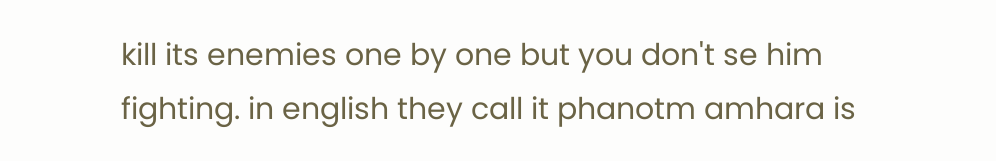kill its enemies one by one but you don't se him fighting. in english they call it phanotm amhara is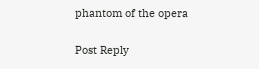phantom of the opera

Post Reply